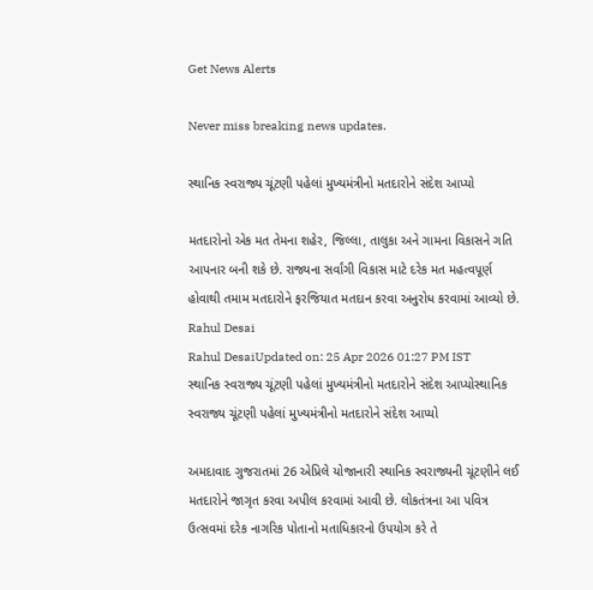Get News Alerts

Never miss breaking news updates.

સ્થાનિક સ્વરાજ્ય ચૂંટણી પહેલાં મુખ્યમંત્રીનો મતદારોને સંદેશ આપ્યો

મતદારોનો એક મત તેમના શહેર, જિલ્લા, તાલુકા અને ગામના વિકાસને ગતિ આપનાર બની શકે છે. રાજ્યના સર્વાંગી વિકાસ માટે દરેક મત મહત્વપૂર્ણ હોવાથી તમામ મતદારોને ફરજિયાત મતદાન કરવા અનુરોધ કરવામાં આવ્યો છે.
Rahul Desai
Rahul DesaiUpdated on: 25 Apr 2026 01:27 PM IST
સ્થાનિક સ્વરાજ્ય ચૂંટણી પહેલાં મુખ્યમંત્રીનો મતદારોને સંદેશ આપ્યોસ્થાનિક સ્વરાજ્ય ચૂંટણી પહેલાં મુખ્યમંત્રીનો મતદારોને સંદેશ આપ્યો

અમદાવાદ ગુજરાતમાં 26 એપ્રિલે યોજાનારી સ્થાનિક સ્વરાજ્યની ચૂંટણીને લઈ મતદારોને જાગૃત કરવા અપીલ કરવામાં આવી છે. લોકતંત્રના આ પવિત્ર ઉત્સવમાં દરેક નાગરિક પોતાનો મતાધિકારનો ઉપયોગ કરે તે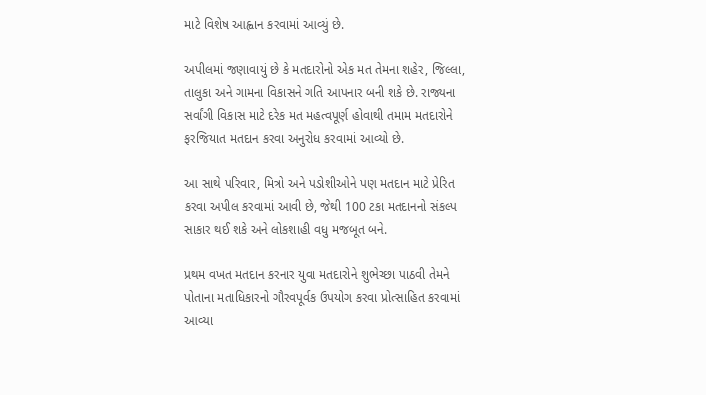માટે વિશેષ આહ્વાન કરવામાં આવ્યું છે.

અપીલમાં જણાવાયું છે કે મતદારોનો એક મત તેમના શહેર, જિલ્લા, તાલુકા અને ગામના વિકાસને ગતિ આપનાર બની શકે છે. રાજ્યના સર્વાંગી વિકાસ માટે દરેક મત મહત્વપૂર્ણ હોવાથી તમામ મતદારોને ફરજિયાત મતદાન કરવા અનુરોધ કરવામાં આવ્યો છે.

આ સાથે પરિવાર, મિત્રો અને પડોશીઓને પણ મતદાન માટે પ્રેરિત કરવા અપીલ કરવામાં આવી છે, જેથી 100 ટકા મતદાનનો સંકલ્પ સાકાર થઈ શકે અને લોકશાહી વધુ મજબૂત બને.

પ્રથમ વખત મતદાન કરનાર યુવા મતદારોને શુભેચ્છા પાઠવી તેમને પોતાના મતાધિકારનો ગૌરવપૂર્વક ઉપયોગ કરવા પ્રોત્સાહિત કરવામાં આવ્યા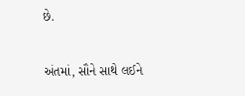છે.

અંતમાં, સૌને સાથે લઈને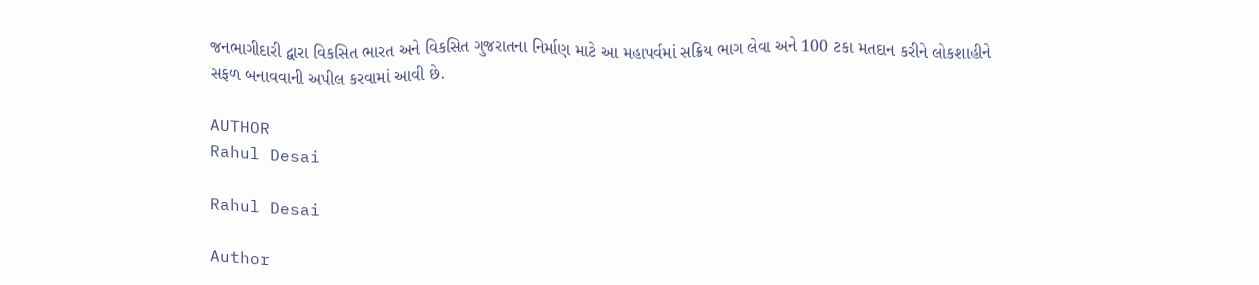જનભાગીદારી દ્વારા વિકસિત ભારત અને વિકસિત ગુજરાતના નિર્માણ માટે આ મહાપર્વમાં સક્રિય ભાગ લેવા અને 100 ટકા મતદાન કરીને લોકશાહીને સફળ બનાવવાની અપીલ કરવામાં આવી છે.

AUTHOR
Rahul Desai

Rahul Desai

Author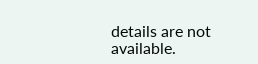details are not available.